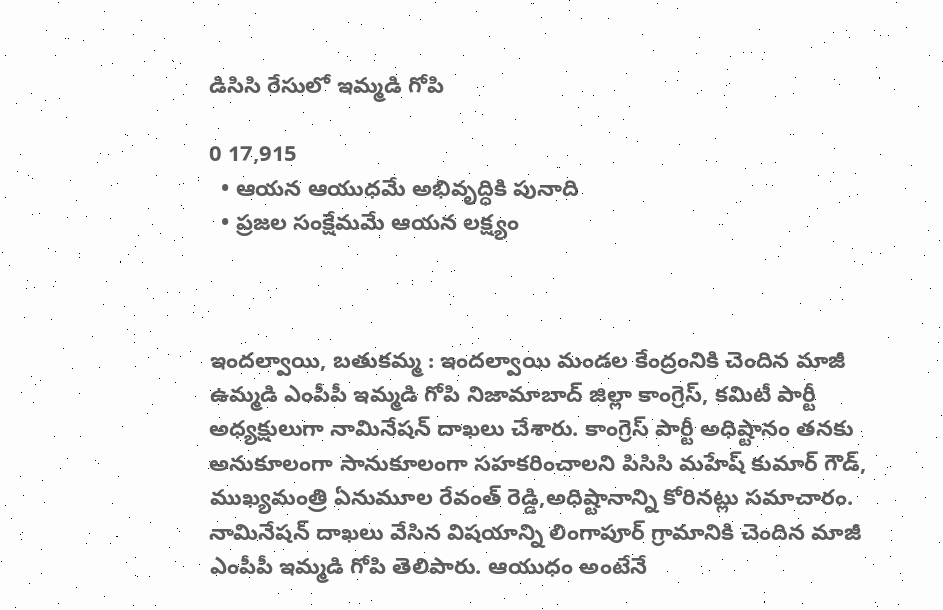డిసిసి రేసులో ఇమ్మడి గోపి

0 17,915
  • ఆయన ఆయుధమే అభివృద్ధికి పునాది
  • ప్రజల సంక్షేమమే ఆయన లక్ష్యం



ఇందల్వాయి, బతుకమ్మ : ఇందల్వాయి మండల కేంద్రంనికి చెందిన మాజీ ఉమ్మడి ఎంపీపీ ఇమ్మడి గోపి నిజామాబాద్ జిల్లా కాంగ్రెస్, కమిటీ పార్టీ అధ్యక్షులుగా నామినేషన్ దాఖలు చేశారు. కాంగ్రెస్ పార్టీ అధిష్టానం తనకు అనుకూలంగా సానుకూలంగా సహకరించాలని పిసిసి మహేష్ కుమార్ గౌడ్, ముఖ్యమంత్రి ఏనుమూల రేవంత్ రెడ్డి,అధిష్టానాన్ని కోరినట్లు సమాచారం. నామినేషన్ దాఖలు వేసిన విషయాన్ని లింగాపూర్ గ్రామానికి చెందిన మాజీ ఎంపీపీ ఇమ్మడి గోపి తెలిపారు. ఆయుధం అంటేనే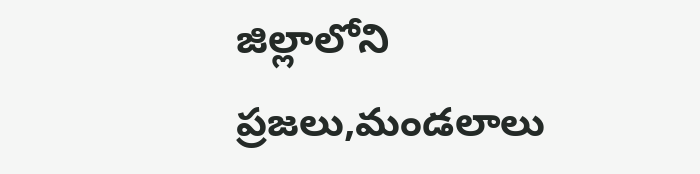జిల్లాలోని ప్రజలు,మండలాలు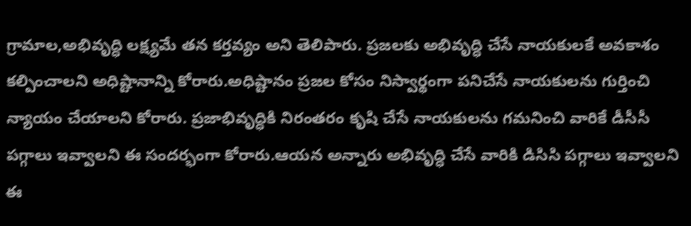గ్రామాల,అభివృద్ధి లక్ష్యమే తన కర్తవ్యం అని తెలిపారు. ప్రజలకు అభివృద్ధి చేసే నాయకులకే అవకాశం కల్పించాలని అధిష్టానాన్ని కోరారు.అధిష్టానం ప్రజల కోసం నిస్వార్థంగా పనిచేసే నాయకులను గుర్తించి న్యాయం చేయాలని కోరారు. ప్రజాభివృద్ధికి నిరంతరం కృషి చేసే నాయకులను గమనించి వారికే డీసీసీ పగ్గాలు ఇవ్వాలని ఈ సందర్భంగా కోరారు.ఆయన అన్నారు అభివృద్ధి చేసే వారికి డిసిసి పగ్గాలు ఇవ్వాలని ఈ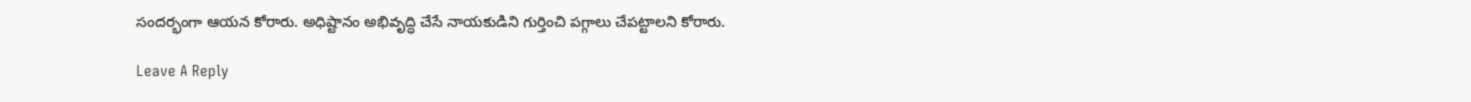సందర్భంగా ఆయన కోరారు. అధిష్టానం అభివృద్ధి చేసే నాయకుడిని గుర్తించి పగ్గాలు చేపట్టాలని కోరారు.

Leave A Reply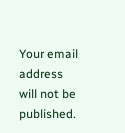Your email address will not be published.